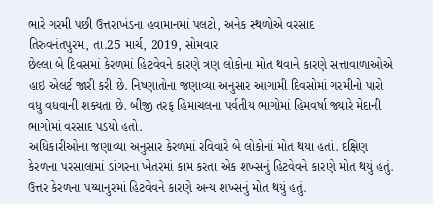ભારે ગરમી પછી ઉત્તરાખંડના હવામાનમાં પલટો, અનેક સ્થળોએ વરસાદ
તિરુવનંતપુરમ, તા.25 માર્ચ, 2019, સોમવાર
છેલ્લા બે દિવસમાં કેરળમાં હિટવેવને કારણે ત્રણ લોકોના મોત થવાને કારણે સત્તાવાળાઓએ હાઇ એલર્ટ જારી કરી છે. નિષ્ણાતોના જણાવ્યા અનુસાર આગામી દિવસોમાં ગરમીનો પારો વધુ વધવાની શક્યતા છે. બીજી તરફ હિમાચલના પર્વતીય ભાગોમાં હિમવર્ષા જ્યારે મેદાની ભાગોમાં વરસાદ પડયો હતો.
અધિકારીઓના જણાવ્યા અનુસાર કેરળમાં રવિવારે બે લોકોનાં મોત થયા હતાં. દક્ષિણ કેરળના પરસાલામાં ડાંગરના ખેતરમાં કામ કરતા એક શખ્સનું હિટવેવને કારણે મોત થયું હતું. ઉત્તર કેરળના પય્યાનુરમાં હિટવેવને કારણે અન્ય શખ્સનું મોત થયું હતું.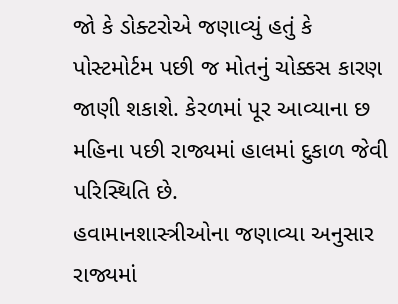જો કે ડોક્ટરોએ જણાવ્યું હતું કે પોસ્ટમોર્ટમ પછી જ મોતનું ચોક્કસ કારણ જાણી શકાશે. કેરળમાં પૂર આવ્યાના છ મહિના પછી રાજ્યમાં હાલમાં દુકાળ જેવી પરિસ્થિતિ છે.
હવામાનશાસ્ત્રીઓના જણાવ્યા અનુસાર રાજ્યમાં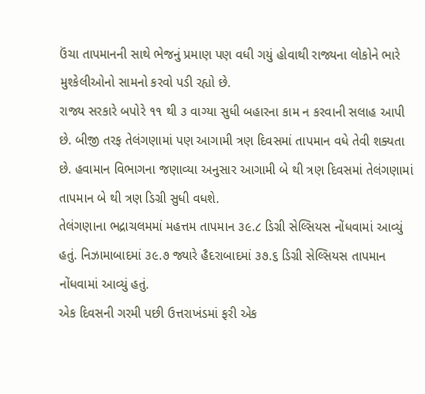ઉંચા તાપમાનની સાથે ભેજનું પ્રમાણ પણ વધી ગયું હોવાથી રાજ્યના લોકોને ભારે મુશ્કેલીઓનો સામનો કરવો પડી રહ્યો છે.
રાજ્ય સરકારે બપોરે ૧૧ થી ૩ વાગ્યા સુધી બહારના કામ ન કરવાની સલાહ આપી છે. બીજી તરફ તેલંગણામાં પણ આગામી ત્રણ દિવસમાં તાપમાન વધે તેવી શક્યતા છે. હવામાન વિભાગના જણાવ્યા અનુસાર આગામી બે થી ત્રણ દિવસમાં તેલંગણામાં તાપમાન બે થી ત્રણ ડિગ્રી સુધી વધશે.
તેલંગણાના ભદ્રાચલમમાં મહત્તમ તાપમાન ૩૯.૮ ડિગ્રી સેલ્સિયસ નોંધવામાં આવ્યું હતું. નિઝામાબાદમાં ૩૯.૭ જ્યારે હૈદરાબાદમાં ૩૭.૬ ડિગ્રી સેલ્સિયસ તાપમાન નોંધવામાં આવ્યું હતું.
એક દિવસની ગરમી પછી ઉત્તરાખંડમાં ફરી એક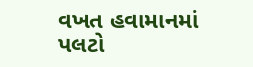વખત હવામાનમાં પલટો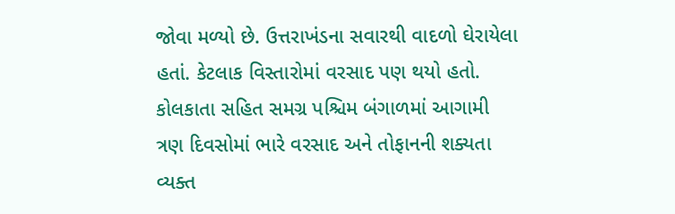જોવા મળ્યો છે. ઉત્તરાખંડના સવારથી વાદળો ઘેરાયેલા હતાં. કેટલાક વિસ્તારોમાં વરસાદ પણ થયો હતો. કોલકાતા સહિત સમગ્ર પશ્ચિમ બંગાળમાં આગામી ત્રણ દિવસોમાં ભારે વરસાદ અને તોફાનની શક્યતા વ્યક્ત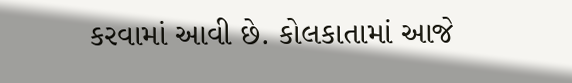કરવામાં આવી છે. કોલકાતામાં આજે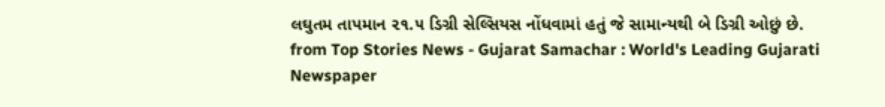લઘુતમ તાપમાન ૨૧.૫ ડિગ્રી સેલ્સિયસ નોંધવામાં હતું જે સામાન્યથી બે ડિગ્રી ઓછું છે.
from Top Stories News - Gujarat Samachar : World's Leading Gujarati Newspaper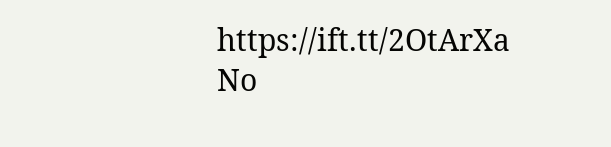https://ift.tt/2OtArXa
No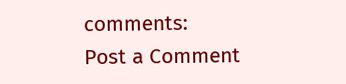comments:
Post a Comment